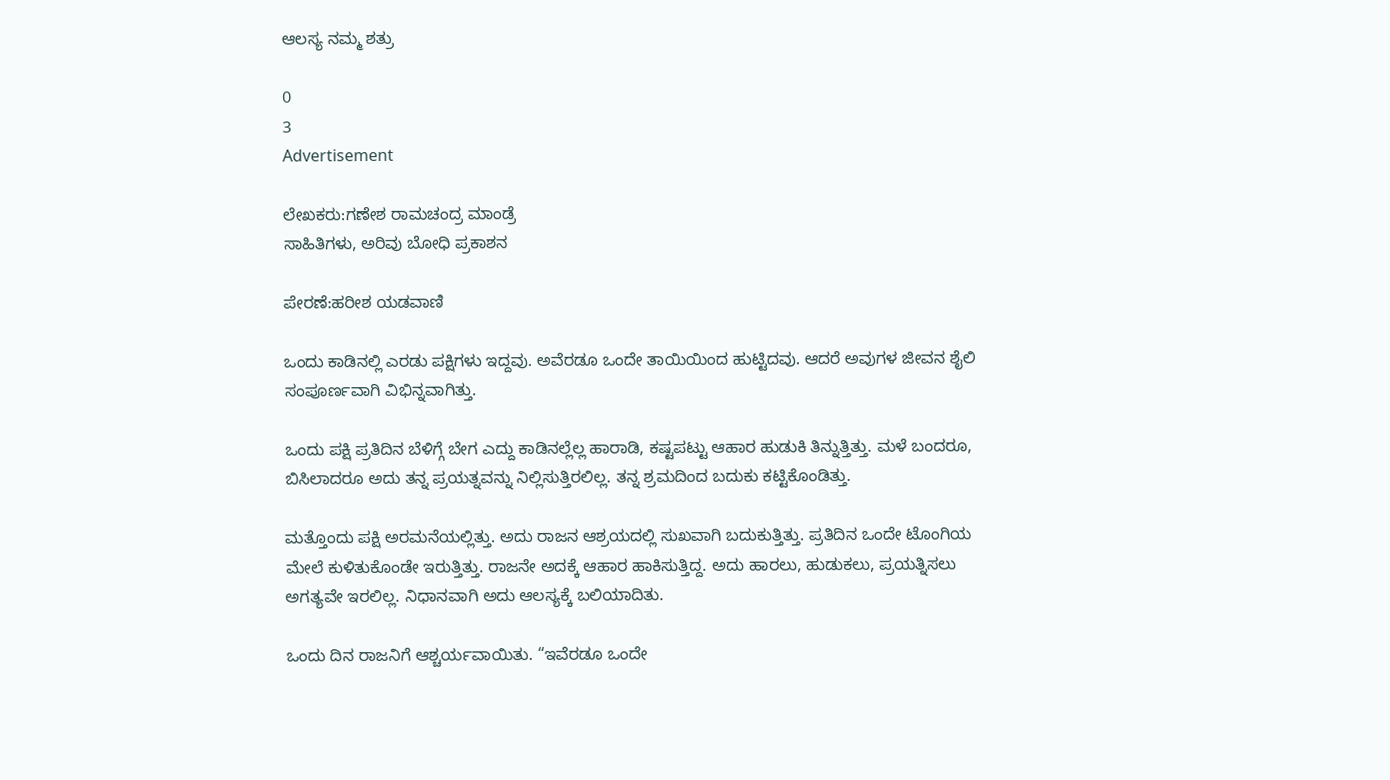ಆಲಸ್ಯ ನಮ್ಮ ಶತ್ರು

0
3
Advertisement

ಲೇಖಕರು:ಗಣೇಶ ರಾಮಚಂದ್ರ ಮಾಂಡ್ರೆ
ಸಾಹಿತಿಗಳು, ಅರಿವು ಬೋಧಿ ಪ್ರಕಾಶನ

ಪೇರಣೆ:ಹರೀಶ ಯಡವಾಣಿ

ಒಂದು ಕಾಡಿನಲ್ಲಿ ಎರಡು ಪಕ್ಷಿಗಳು ಇದ್ದವು. ಅವೆರಡೂ ಒಂದೇ ತಾಯಿಯಿಂದ ಹುಟ್ಟಿದವು. ಆದರೆ ಅವುಗಳ ಜೀವನ ಶೈಲಿ ಸಂಪೂರ್ಣವಾಗಿ ವಿಭಿನ್ನವಾಗಿತ್ತು.

ಒಂದು ಪಕ್ಷಿ ಪ್ರತಿದಿನ ಬೆಳಿಗ್ಗೆ ಬೇಗ ಎದ್ದು ಕಾಡಿನಲ್ಲೆಲ್ಲ ಹಾರಾಡಿ, ಕಷ್ಟಪಟ್ಟು ಆಹಾರ ಹುಡುಕಿ ತಿನ್ನುತ್ತಿತ್ತು. ಮಳೆ ಬಂದರೂ, ಬಿಸಿಲಾದರೂ ಅದು ತನ್ನ ಪ್ರಯತ್ನವನ್ನು ನಿಲ್ಲಿಸುತ್ತಿರಲಿಲ್ಲ. ತನ್ನ ಶ್ರಮದಿಂದ ಬದುಕು ಕಟ್ಟಿಕೊಂಡಿತ್ತು.

ಮತ್ತೊಂದು ಪಕ್ಷಿ ಅರಮನೆಯಲ್ಲಿತ್ತು. ಅದು ರಾಜನ ಆಶ್ರಯದಲ್ಲಿ ಸುಖವಾಗಿ ಬದುಕುತ್ತಿತ್ತು. ಪ್ರತಿದಿನ ಒಂದೇ ಟೊಂಗಿಯ ಮೇಲೆ ಕುಳಿತುಕೊಂಡೇ ಇರುತ್ತಿತ್ತು. ರಾಜನೇ ಅದಕ್ಕೆ ಆಹಾರ ಹಾಕಿಸುತ್ತಿದ್ದ. ಅದು ಹಾರಲು, ಹುಡುಕಲು, ಪ್ರಯತ್ನಿಸಲು ಅಗತ್ಯವೇ ಇರಲಿಲ್ಲ. ನಿಧಾನವಾಗಿ ಅದು ಆಲಸ್ಯಕ್ಕೆ ಬಲಿಯಾದಿತು.

ಒಂದು ದಿನ ರಾಜನಿಗೆ ಆಶ್ಚರ್ಯವಾಯಿತು. “ಇವೆರಡೂ ಒಂದೇ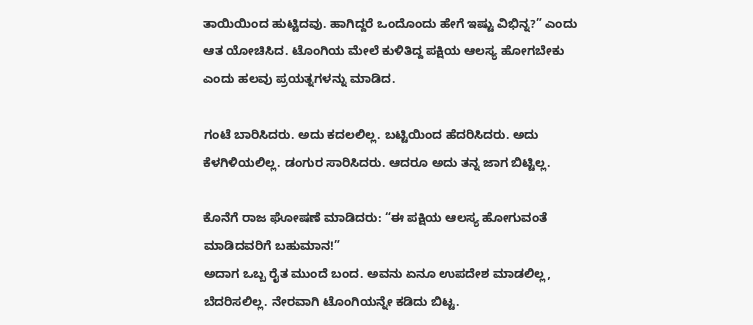ತಾಯಿಯಿಂದ ಹುಟ್ಟಿದವು. ಹಾಗಿದ್ದರೆ ಒಂದೊಂದು ಹೇಗೆ ಇಷ್ಟು ವಿಭಿನ್ನ?” ಎಂದು ಆತ ಯೋಚಿಸಿದ. ಟೊಂಗಿಯ ಮೇಲೆ ಕುಳಿತಿದ್ದ ಪಕ್ಷಿಯ ಆಲಸ್ಯ ಹೋಗಬೇಕು ಎಂದು ಹಲವು ಪ್ರಯತ್ನಗಳನ್ನು ಮಾಡಿದ.

ಗಂಟೆ ಬಾರಿಸಿದರು. ಅದು ಕದಲಲಿಲ್ಲ. ಬಟ್ಟಿಯಿಂದ ಹೆದರಿಸಿದರು. ಅದು ಕೆಳಗಿಳಿಯಲಿಲ್ಲ. ಡಂಗುರ ಸಾರಿಸಿದರು. ಆದರೂ ಅದು ತನ್ನ ಜಾಗ ಬಿಟ್ಟಿಲ್ಲ.

ಕೊನೆಗೆ ರಾಜ ಘೋಷಣೆ ಮಾಡಿದರು: “ಈ ಪಕ್ಷಿಯ ಆಲಸ್ಯ ಹೋಗುವಂತೆ ಮಾಡಿದವರಿಗೆ ಬಹುಮಾನ!”
ಅದಾಗ ಒಬ್ಬ ರೈತ ಮುಂದೆ ಬಂದ. ಅವನು ಏನೂ ಉಪದೇಶ ಮಾಡಲಿಲ್ಲ, ಬೆದರಿಸಲಿಲ್ಲ. ನೇರವಾಗಿ ಟೊಂಗಿಯನ್ನೇ ಕಡಿದು ಬಿಟ್ಟ.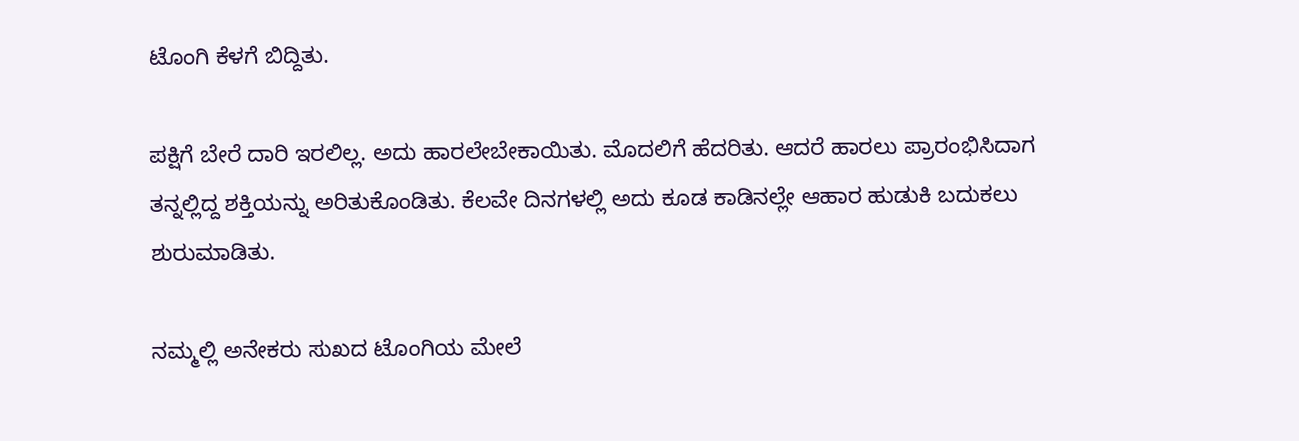ಟೊಂಗಿ ಕೆಳಗೆ ಬಿದ್ದಿತು.

ಪಕ್ಷಿಗೆ ಬೇರೆ ದಾರಿ ಇರಲಿಲ್ಲ. ಅದು ಹಾರಲೇಬೇಕಾಯಿತು. ಮೊದಲಿಗೆ ಹೆದರಿತು. ಆದರೆ ಹಾರಲು ಪ್ರಾರಂಭಿಸಿದಾಗ ತನ್ನಲ್ಲಿದ್ದ ಶಕ್ತಿಯನ್ನು ಅರಿತುಕೊಂಡಿತು. ಕೆಲವೇ ದಿನಗಳಲ್ಲಿ ಅದು ಕೂಡ ಕಾಡಿನಲ್ಲೇ ಆಹಾರ ಹುಡುಕಿ ಬದುಕಲು ಶುರುಮಾಡಿತು.

ನಮ್ಮಲ್ಲಿ ಅನೇಕರು ಸುಖದ ಟೊಂಗಿಯ ಮೇಲೆ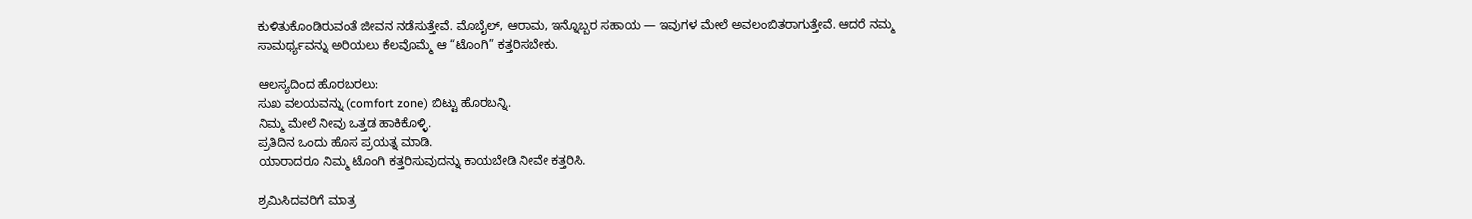ಕುಳಿತುಕೊಂಡಿರುವಂತೆ ಜೀವನ ನಡೆಸುತ್ತೇವೆ. ಮೊಬೈಲ್, ಆರಾಮ, ಇನ್ನೊಬ್ಬರ ಸಹಾಯ — ಇವುಗಳ ಮೇಲೆ ಅವಲಂಬಿತರಾಗುತ್ತೇವೆ. ಆದರೆ ನಮ್ಮ ಸಾಮರ್ಥ್ಯವನ್ನು ಅರಿಯಲು ಕೆಲವೊಮ್ಮೆ ಆ “ಟೊಂಗಿ” ಕತ್ತರಿಸಬೇಕು.

ಆಲಸ್ಯದಿಂದ ಹೊರಬರಲು:
ಸುಖ ವಲಯವನ್ನು (comfort zone) ಬಿಟ್ಟು ಹೊರಬನ್ನಿ.
ನಿಮ್ಮ ಮೇಲೆ ನೀವು ಒತ್ತಡ ಹಾಕಿಕೊಳ್ಳಿ.
ಪ್ರತಿದಿನ ಒಂದು ಹೊಸ ಪ್ರಯತ್ನ ಮಾಡಿ.
ಯಾರಾದರೂ ನಿಮ್ಮ ಟೊಂಗಿ ಕತ್ತರಿಸುವುದನ್ನು ಕಾಯಬೇಡಿ ನೀವೇ ಕತ್ತರಿಸಿ.

ಶ್ರಮಿಸಿದವರಿಗೆ ಮಾತ್ರ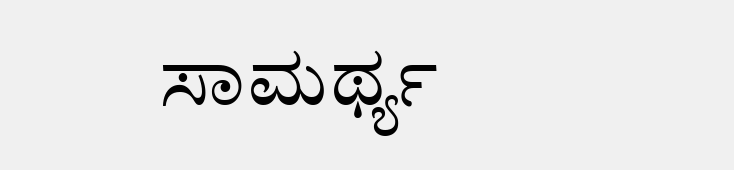ಸಾಮರ್ಥ್ಯ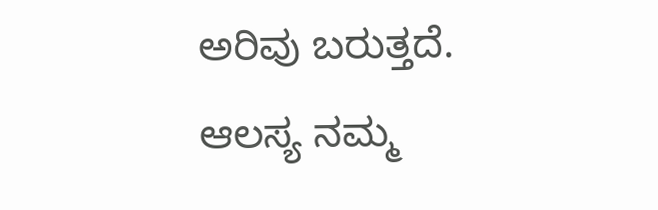ಅರಿವು ಬರುತ್ತದೆ.
ಆಲಸ್ಯ ನಮ್ಮ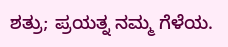ಶತ್ರು; ಪ್ರಯತ್ನ ನಮ್ಮ ಗೆಳೆಯ.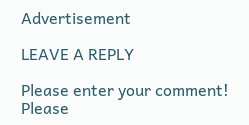Advertisement

LEAVE A REPLY

Please enter your comment!
Please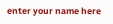enter your name here